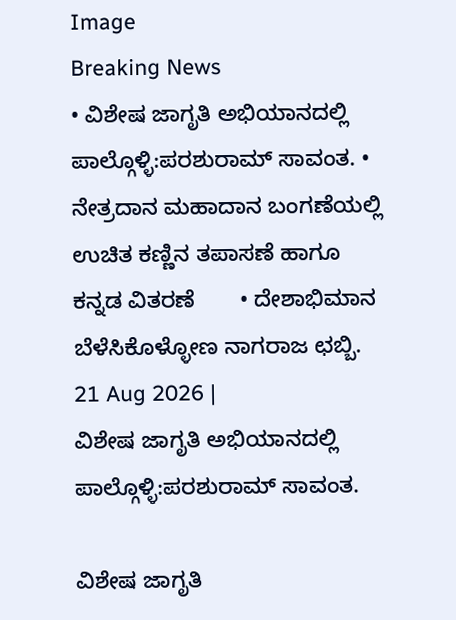Image
Breaking News
• ವಿಶೇಷ ಜಾಗೃತಿ ಅಭಿಯಾನದಲ್ಲಿ ಪಾಲ್ಗೊಳ್ಳಿ:ಪರಶುರಾಮ್ ಸಾವಂತ. • ನೇತ್ರದಾನ ಮಹಾದಾನ ಬಂಗಣೆಯಲ್ಲಿ ಉಚಿತ ಕಣ್ಣಿನ ತಪಾಸಣೆ ಹಾಗೂ ಕನ್ನಡ ವಿತರಣೆ       • ದೇಶಾಭಿಮಾನ ಬೆಳೆಸಿಕೊಳ್ಳೋಣ ನಾಗರಾಜ ಛಬ್ಬಿ.
21 Aug 2026 |
ವಿಶೇಷ ಜಾಗೃತಿ ಅಭಿಯಾನದಲ್ಲಿ ಪಾಲ್ಗೊಳ್ಳಿ:ಪರಶುರಾಮ್ ಸಾವಂತ.

ವಿಶೇಷ ಜಾಗೃತಿ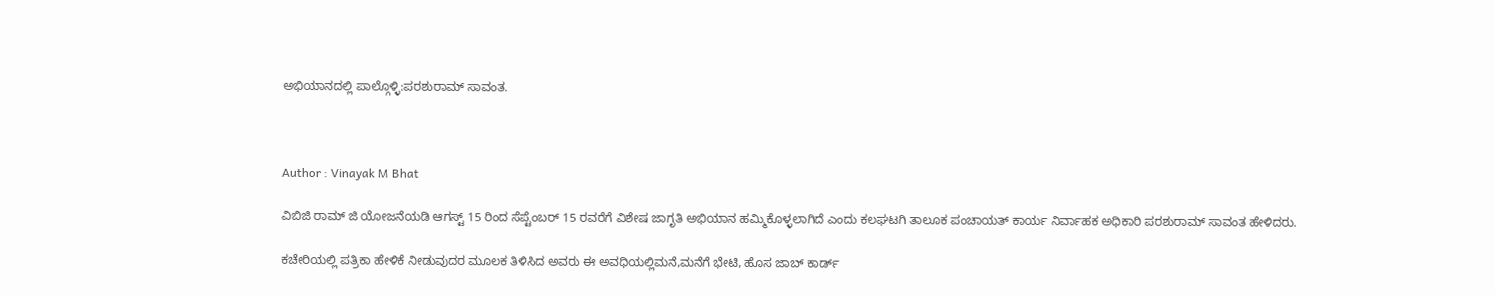ಅಭಿಯಾನದಲ್ಲಿ ಪಾಲ್ಗೊಳ್ಳಿ:ಪರಶುರಾಮ್ ಸಾವಂತ.



Author : Vinayak M Bhat

ವಿಬಿಜಿ ರಾಮ್ ಜಿ ಯೋಜನೆಯಡಿ ಆಗಸ್ಟ್ 15 ರಿಂದ ಸೆಪ್ಟೆಂಬರ್ 15 ರವರೆಗೆ ವಿಶೇಷ ಜಾಗೃತಿ ಅಭಿಯಾನ ಹಮ್ಮಿಕೊಳ್ಳಲಾಗಿದೆ ಎಂದು ಕಲಘಟಗಿ ತಾಲೂಕ ಪಂಚಾಯತ್ ಕಾರ್ಯ ನಿರ್ವಾಹಕ ಅಧಿಕಾರಿ ಪರಶುರಾಮ್ ಸಾವಂತ ಹೇಳಿದರು.

ಕಚೇರಿಯಲ್ಲಿ ಪತ್ರಿಕಾ ಹೇಳಿಕೆ ನೀಡುವುದರ ಮೂಲಕ ತಿಳಿಸಿದ ಅವರು ಈ ಅವಧಿಯಲ್ಲಿಮನೆ,ಮನೆಗೆ ಭೇಟಿ, ಹೊಸ ಜಾಬ್ ಕಾರ್ಡ್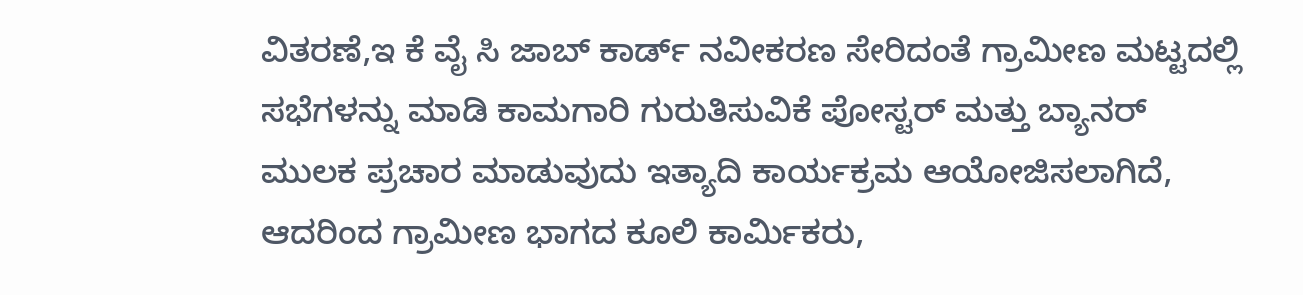ವಿತರಣೆ,ಇ ಕೆ ವೈ ಸಿ ಜಾಬ್ ಕಾರ್ಡ್ ನವೀಕರಣ ಸೇರಿದಂತೆ ಗ್ರಾಮೀಣ ಮಟ್ಟದಲ್ಲಿ  ಸಭೆಗಳನ್ನು ಮಾಡಿ ಕಾಮಗಾರಿ ಗುರುತಿಸುವಿಕೆ ಪೋಸ್ಟರ್ ಮತ್ತು ಬ್ಯಾನರ್ ಮುಲಕ ಪ್ರಚಾರ ಮಾಡುವುದು ಇತ್ಯಾದಿ ಕಾರ್ಯಕ್ರಮ ಆಯೋಜಿಸಲಾಗಿದೆ, ಆದರಿಂದ ಗ್ರಾಮೀಣ ಭಾಗದ ಕೂಲಿ ಕಾರ್ಮಿಕರು,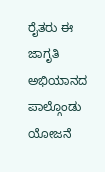ರೈತರು ಈ ಜಾಗೃತಿ ಅಭಿಯಾನದ ಪಾಲ್ಗೊಂಡು ಯೋಜನೆ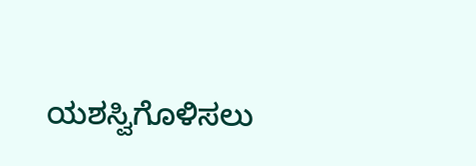ಯಶಸ್ವಿಗೊಳಿಸಲು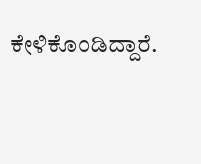ಕೇಳಿಕೊಂಡಿದ್ದಾರೆ.